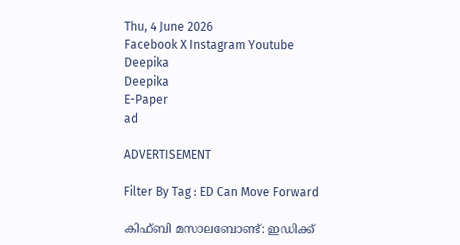Thu, 4 June 2026
Facebook X Instagram Youtube
Deepika
Deepika
E-Paper
ad

ADVERTISEMENT

Filter By Tag : ED Can Move Forward

കിഫ്ബി മസാലബോണ്ട്: ഇഡിക്ക്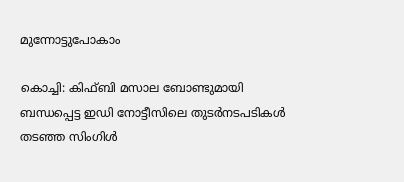മുന്നോട്ടുപോകാം

കൊച്ചി: കിഫ്ബി മസാല ബോണ്ടുമായി ബന്ധപ്പെട്ട ഇഡി നോട്ടീസിലെ തുടര്‍നടപടികള്‍ തടഞ്ഞ സിംഗിള്‍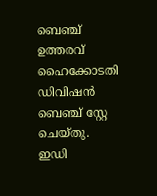ബെഞ്ച് ഉത്തരവ് ഹൈക്കോടതി ഡിവിഷന്‍ ബെഞ്ച് സ്റ്റേ ചെയ്തു. ഇഡി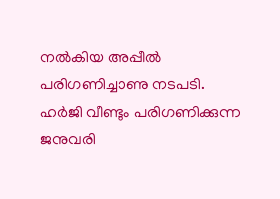നല്‍കിയ അപ്പീല്‍ പരിഗണിച്ചാണു നടപടി. ഹര്‍ജി വീണ്ടും പരിഗണിക്കുന്ന ജനുവരി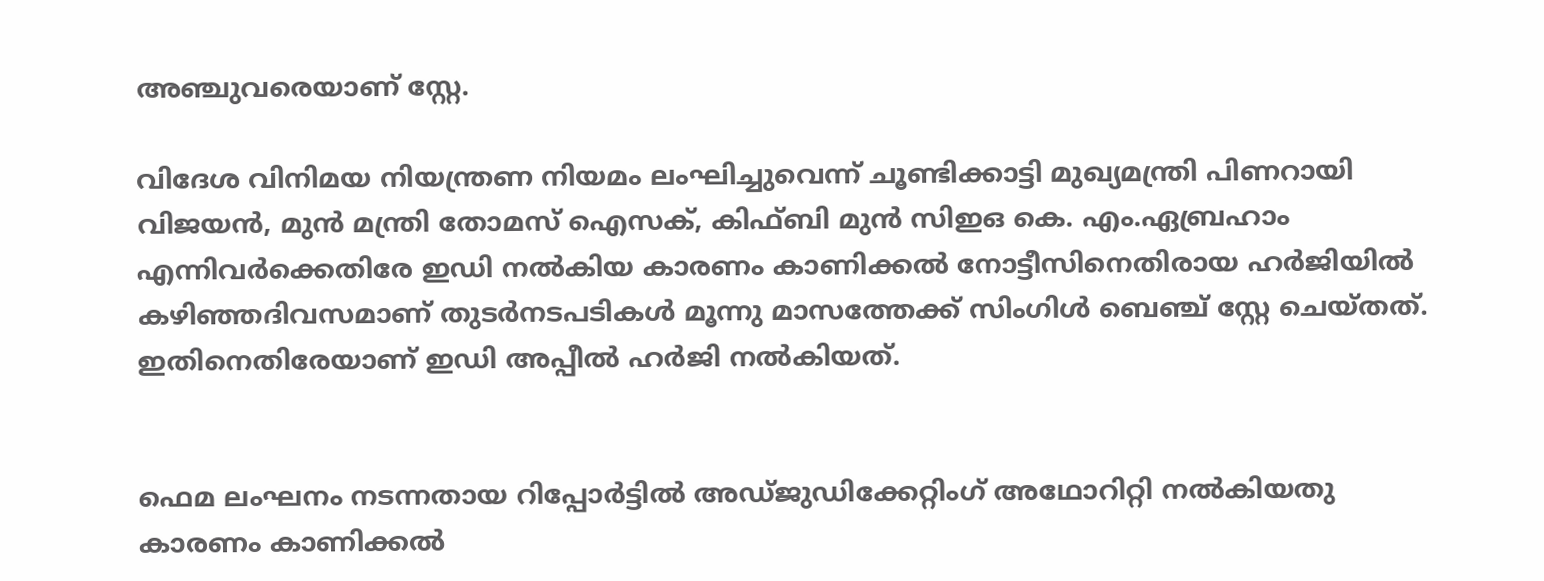അഞ്ചുവരെയാണ് സ്റ്റേ.

വിദേശ വിനിമയ നിയന്ത്രണ നിയമം ലംഘിച്ചുവെന്ന് ചൂണ്ടിക്കാട്ടി മുഖ്യമന്ത്രി പിണറായി വിജയൻ, മുൻ മന്ത്രി തോമസ് ഐസക്, കിഫ്ബി മുൻ സിഇഒ കെ. എം.ഏബ്രഹാം എന്നിവർക്കെതിരേ ഇഡി നല്‍കിയ കാരണം കാണിക്കല്‍ നോട്ടീസിനെതിരായ ഹര്‍ജിയില്‍ കഴിഞ്ഞദിവസമാണ് തുടര്‍നടപടികള്‍ മൂന്നു മാസത്തേക്ക് സിംഗിള്‍ ബെഞ്ച് സ്റ്റേ ചെയ്തത്. ഇതിനെതിരേയാണ് ഇഡി അപ്പീൽ ഹർജി നൽകിയത്.


ഫെമ ലംഘനം നടന്നതായ റിപ്പോര്‍ട്ടില്‍ അഡ്ജുഡിക്കേറ്റിംഗ് അഥോറിറ്റി നല്‍കിയതു കാരണം കാണിക്കല്‍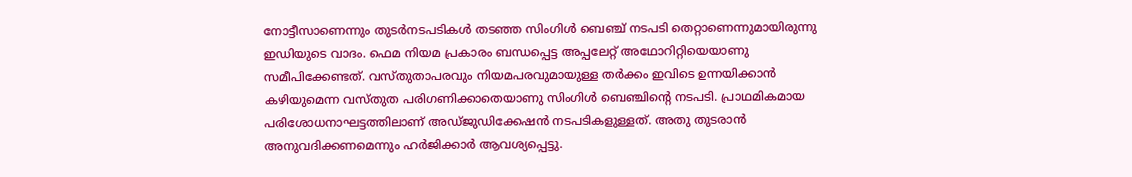നോട്ടീസാണെന്നും തുടര്‍നടപടികള്‍ തടഞ്ഞ സിംഗിള്‍ ബെഞ്ച് നടപടി തെറ്റാണെന്നുമായിരുന്നു ഇഡിയുടെ വാദം. ഫെമ നിയമ പ്രകാരം ബന്ധപ്പെട്ട അപ്പലേറ്റ് അഥോറിറ്റിയെയാണു സമീപിക്കേണ്ടത്. വസ്തുതാപരവും നിയമപരവുമായുള്ള തര്‍ക്കം ഇവിടെ ഉന്നയിക്കാന്‍ കഴിയുമെന്ന വസ്തുത പരിഗണിക്കാതെയാണു സിംഗിള്‍ ബെഞ്ചിന്‍റെ നടപടി. പ്രാഥമികമായ പരിശോധനാഘട്ടത്തിലാണ് അഡ്ജുഡിക്കേഷന്‍ നടപടികളുള്ളത്. അതു തുടരാന്‍ അനുവദിക്കണമെന്നും ഹര്‍ജിക്കാര്‍ ആവശ്യപ്പെട്ടു.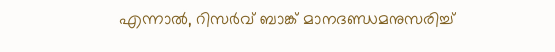എന്നാല്‍, റിസര്‍വ് ബാങ്ക് മാനദണ്ഡമനുസരിച്ച്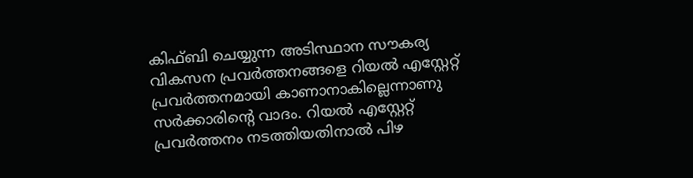കിഫ്ബി ചെയ്യുന്ന അടിസ്ഥാന സൗകര്യ വികസന പ്രവര്‍ത്തനങ്ങളെ റിയല്‍ എസ്റ്റേറ്റ് പ്രവര്‍ത്തനമായി കാണാനാകില്ലെന്നാണു സര്‍ക്കാരിന്‍റെ വാദം. റിയല്‍ എസ്റ്റേറ്റ് പ്രവര്‍ത്തനം നടത്തിയതിനാല്‍ പിഴ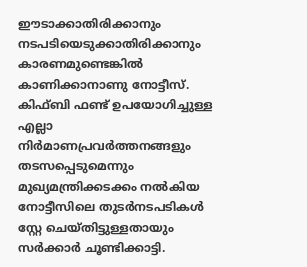ഈടാക്കാതിരിക്കാനും നടപടിയെടുക്കാതിരിക്കാനും കാരണമുണ്ടെങ്കില്‍ കാണിക്കാനാണു നോട്ടീസ്.
കിഫ്ബി ഫണ്ട് ഉപയോഗിച്ചുള്ള എല്ലാ നിര്‍മാണപ്രവര്‍ത്തനങ്ങളും തടസപ്പെടുമെന്നും മുഖ്യമന്ത്രിക്കടക്കം നല്‍കിയ നോട്ടീസിലെ തുടര്‍നടപടികള്‍ സ്റ്റേ ചെയ്തിട്ടുള്ളതായും സര്‍ക്കാര്‍ ചൂണ്ടിക്കാട്ടി.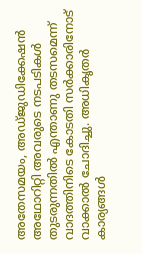അതേസമയം, അഡ്ജുഡിക്കേഷന്‍ അഥോറിറ്റി അവരുടെ നടപടികള്‍ തുടരുന്നതില്‍ എന്താണു തടസമെന്ന് വാദത്തിനിടെ കോടതി സര്‍ക്കാരിനോട് വാക്കാല്‍ ചോദിച്ചു. അധികൃതര്‍ കാര്യങ്ങള്‍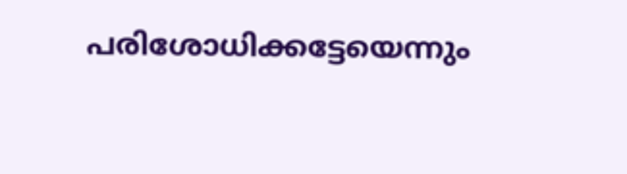പരിശോധിക്കട്ടേയെന്നും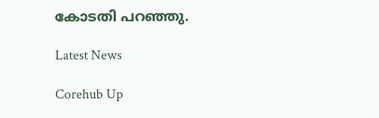കോടതി പറഞ്ഞു.

Latest News

Corehub Up